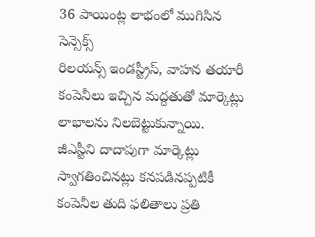36 పాయింట్ల లాభంలో ముగిసిన సెన్సెక్స్
రిలయన్స్ ఇండస్ట్రీస్, వాహన తయారీ కంపెనీలు ఇచ్చిన మద్దతుతో మార్కెట్లు లాభాలను నిలబెట్టుకున్నాయి. జీఎస్టీని దాదాపుగా మార్కెట్లు స్వాగతించినట్లు కనపడినప్పటికీ కంపెనీల తుది ఫలితాలు ప్రతి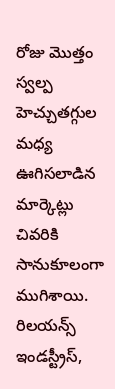రోజు మొత్తం స్వల్ప హెచ్చుతగ్గుల మధ్య ఊగిసలాడిన మార్కెట్లు చివరికి సానుకూలంగా ముగిశాయి. రిలయన్స్ ఇండస్ట్రీస్,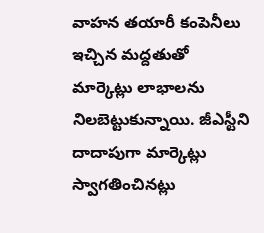వాహన తయారీ కంపెనీలు ఇచ్చిన మద్దతుతో మార్కెట్లు లాభాలను నిలబెట్టుకున్నాయి. జీఎస్టీని దాదాపుగా మార్కెట్లు స్వాగతించినట్లు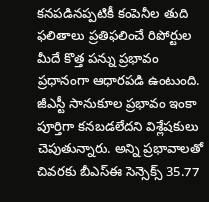కనపడినప్పటికీ కంపెనీల తుది ఫలితాలు ప్రతిఫలించే రిపోర్టుల మీదే కొత్త పన్ను ప్రభావం ప్రధానంగా ఆధారపడి ఉంటుంది. జీఎస్టీ సానుకూల ప్రభావం ఇంకా పూర్తిగా కనబడలేదని విశ్లేషకులు చెపుతున్నారు. అన్ని ప్రభావాలతో చివరకు బీఎస్ఈ సెన్సెక్స్ 35.77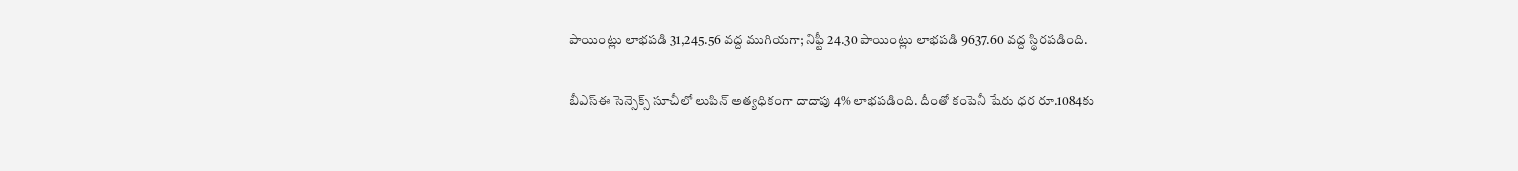పాయింట్లు లాభపడి 31,245.56 వద్ద ముగియగా; నిఫ్టీ 24.30 పాయింట్లు లాభపడి 9637.60 వద్ద స్థిరపడింది.

బీఎస్ఈ సెన్సెక్స్ సూచీలో లుపిన్ అత్యధికంగా దాదాపు 4% లాభపడింది. దీంతో కంపెనీ షేరు ధర రూ.1084కు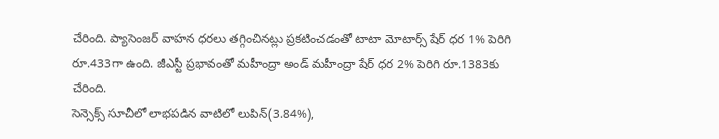చేరింది. ప్యాసెంజర్ వాహన ధరలు తగ్గించినట్లు ప్రకటించడంతో టాటా మోటార్స్ షేర్ ధర 1% పెరిగి రూ.433గా ఉంది. జీఎస్టీ ప్రభావంతో మహీంద్రా అండ్ మహీంద్రా షేర్ ధర 2% పెరిగి రూ.1383కు చేరింది.
సెన్సెక్స్ సూచీలో లాభపడిన వాటిలో లుపిన్(3.84%),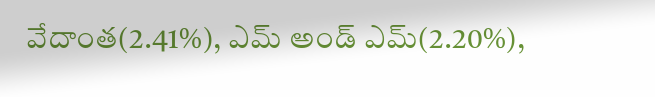వేదాంత(2.41%), ఎమ్ అండ్ ఎమ్(2.20%),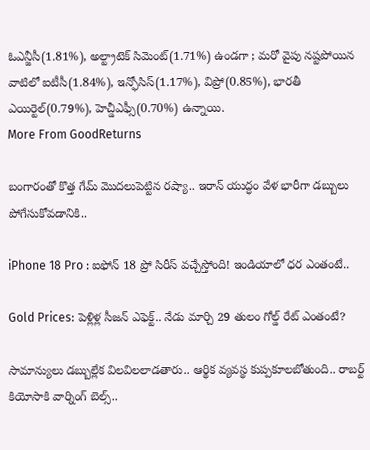ఓఎన్జీసీ(1.81%), అల్ట్రాటెక్ సిమెంట్(1.71%) ఉండగా ; మరో వైపు నష్టపోయిన వాటిలో ఐటీసీ(1.84%), ఇన్ఫోసిస్(1.17%), విప్రో(0.85%), భారతీ ఎయిర్టెల్(0.79%), హెచ్డీఎఫ్సీ(0.70%) ఉన్నాయి.
More From GoodReturns

బంగారంతో కొత్త గేమ్ మొదలుపెట్టిన రష్యా.. ఇరాన్ యుద్ధం వేళ భారీగా డబ్బులు పోగేసుకోవడానికి..

iPhone 18 Pro : ఐఫోన్ 18 ప్రో సిరీస్ వచ్చేస్తోంది! ఇండియాలో ధర ఎంతంటే..

Gold Prices: పెళ్లిళ్ల సీజన్ ఎఫెక్ట్.. నేడు మార్చి 29 తులం గోల్డ్ రేట్ ఎంతంటే?

సామాన్యులు డబ్బుల్లేక విలవిలలాడతారు.. ఆర్థిక వ్యవస్థ కుప్పకూలబోతుంది.. రాబర్ట్ కియోసాకి వార్నింగ్ బెల్స్..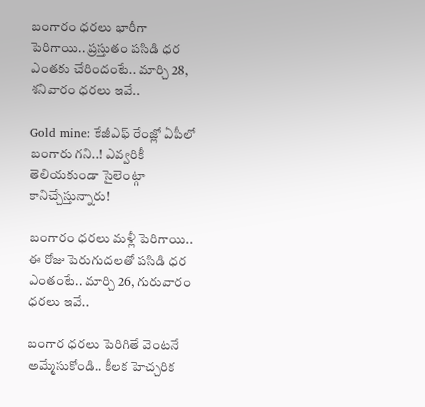బంగారం ధరలు భారీగా పెరిగాయి.. ప్రస్తుతం పసిడి ధర ఎంతకు చేరిందంటే.. మార్చి 28, శనివారం ధరలు ఇవే..

Gold mine: కేజీఎఫ్ రేంజ్లో ఏపీలో బంగారు గని..! ఎవ్వరికీ తెలియకుండా సైలెంట్గా కానిచ్చేస్తున్నారు!

బంగారం ధరలు మళ్లీ పెరిగాయి.. ఈ రోజు పెరుగుదలతో పసిడి ధర ఎంతంటే.. మార్చి 26, గురువారం ధరలు ఇవే..

బంగార ధరలు పెరిగితే వెంటనే అమ్మేసుకోండి.. కీలక హెచ్చరిక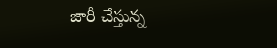జారీ చేస్తున్న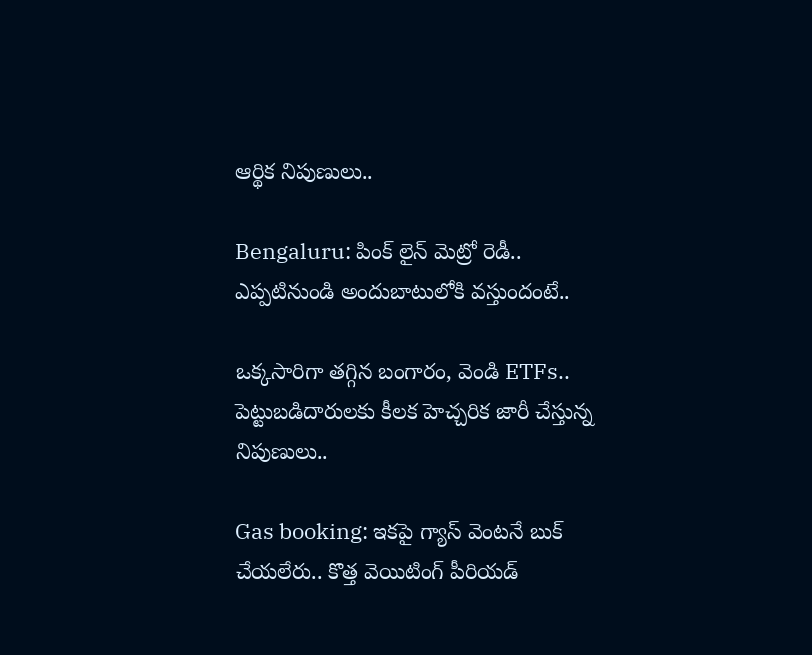ఆర్థిక నిపుణులు..

Bengaluru: పింక్ లైన్ మెట్రో రెడీ.. ఎప్పటినుండి అందుబాటులోకి వస్తుందంటే..

ఒక్కసారిగా తగ్గిన బంగారం, వెండి ETFs.. పెట్టుబడిదారులకు కీలక హెచ్చరిక జారీ చేస్తున్న నిపుణులు..

Gas booking: ఇకపై గ్యాస్ వెంటనే బుక్ చేయలేరు.. కొత్త వెయిటింగ్ పీరియడ్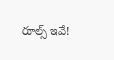రూల్స్ ఇవే!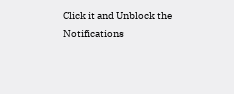Click it and Unblock the Notifications